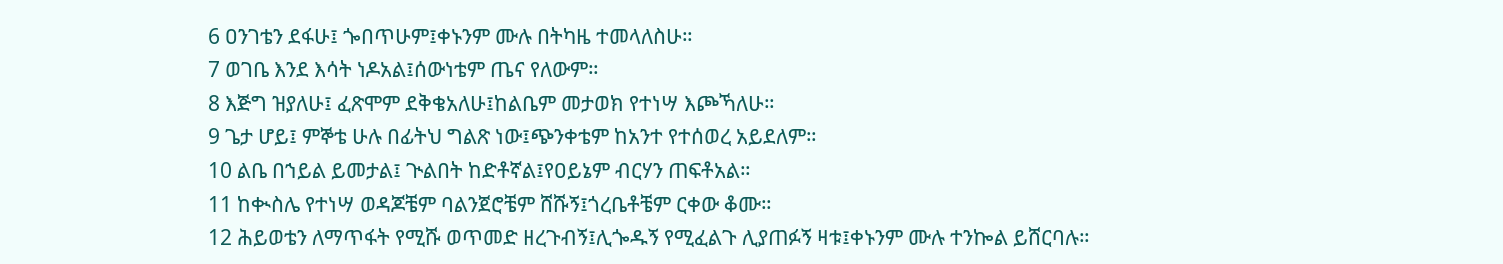6 ዐንገቴን ደፋሁ፤ ጐበጥሁም፤ቀኑንም ሙሉ በትካዜ ተመላለስሁ።
7 ወገቤ እንደ እሳት ነዶአል፤ሰውነቴም ጤና የለውም።
8 እጅግ ዝያለሁ፤ ፈጽሞም ደቅቄአለሁ፤ከልቤም መታወክ የተነሣ እጮኻለሁ።
9 ጌታ ሆይ፤ ምኞቴ ሁሉ በፊትህ ግልጽ ነው፤ጭንቀቴም ከአንተ የተሰወረ አይደለም።
10 ልቤ በኀይል ይመታል፤ ጒልበት ከድቶኛል፤የዐይኔም ብርሃን ጠፍቶአል።
11 ከቊስሌ የተነሣ ወዳጆቼም ባልንጀሮቼም ሸሹኝ፤ጎረቤቶቼም ርቀው ቆሙ።
12 ሕይወቴን ለማጥፋት የሚሹ ወጥመድ ዘረጉብኝ፤ሊጐዱኝ የሚፈልጉ ሊያጠፉኝ ዛቱ፤ቀኑንም ሙሉ ተንኰል ይሸርባሉ።